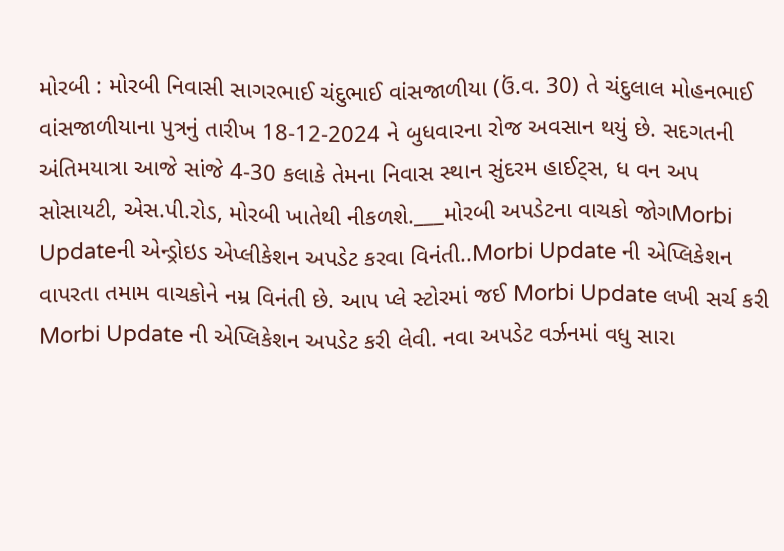મોરબી : મોરબી નિવાસી સાગરભાઈ ચંદુભાઈ વાંસજાળીયા (ઉં.વ. 30) તે ચંદુલાલ મોહનભાઈ વાંસજાળીયાના પુત્રનું તારીખ 18-12-2024 ને બુધવારના રોજ અવસાન થયું છે. સદગતની અંતિમયાત્રા આજે સાંજે 4-30 કલાકે તેમના નિવાસ સ્થાન સુંદરમ હાઈટ્સ, ધ વન અપ સોસાયટી, એસ.પી.રોડ, મોરબી ખાતેથી નીકળશે.___મોરબી અપડેટના વાચકો જોગMorbi Updateની એન્ડ્રોઇડ એપ્લીકેશન અપડેટ કરવા વિનંતી..Morbi Update ની એપ્લિકેશન વાપરતા તમામ વાચકોને નમ્ર વિનંતી છે. આપ પ્લે સ્ટોરમાં જઈ Morbi Update લખી સર્ચ કરી Morbi Update ની એપ્લિકેશન અપડેટ કરી લેવી. નવા અપડેટ વર્ઝનમાં વધુ સારા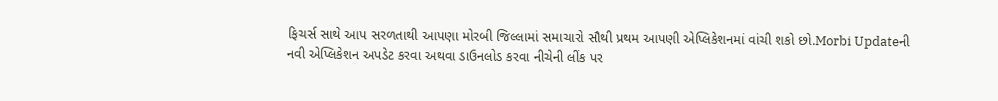ફિચર્સ સાથે આપ સરળતાથી આપણા મોરબી જિલ્લામાં સમાચારો સૌથી પ્રથમ આપણી એપ્લિકેશનમાં વાંચી શકો છો.Morbi Updateની નવી એપ્લિકેશન અપડેટ કરવા અથવા ડાઉનલોડ કરવા નીચેની લીંક પર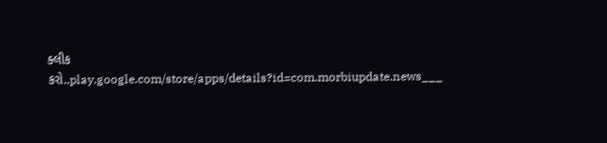ક્લીક કરો..play.google.com/store/apps/details?id=com.morbiupdate.news___